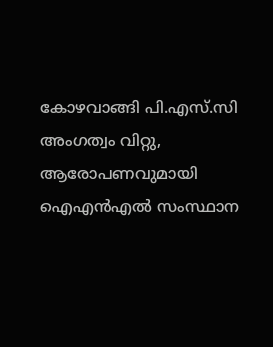കോഴവാങ്ങി പി.എസ്.സി അംഗത്വം വിറ്റു, ആരോപണവുമായി ഐഎന്‍എല്‍ സംസ്ഥാന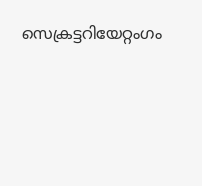സെക്രട്ടറിയേറ്റംഗം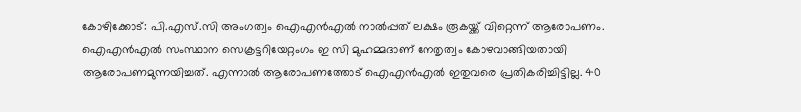കോഴിക്കോട്: പി.എസ്.സി അംഗത്വം ഐഎന്‍എല്‍ നാല്‍പ്പത് ലക്ഷം രൂകയ്ക്ക് വിറ്റെന്ന് ആരോപണം. ഐഎന്‍എല്‍ സംസ്ഥാന സെക്രട്ടറിയേറ്റംഗം ഇ സി മുഹമ്മദാണ് നേതൃത്വം കോഴവാങ്ങിയതായി ആരോപണമുന്നയിച്ചത്. എന്നാല്‍ ആരോപണത്തോട് ഐഎന്‍എല്‍ ഇതുവരെ പ്രതികരിച്ചിട്ടില്ല. 40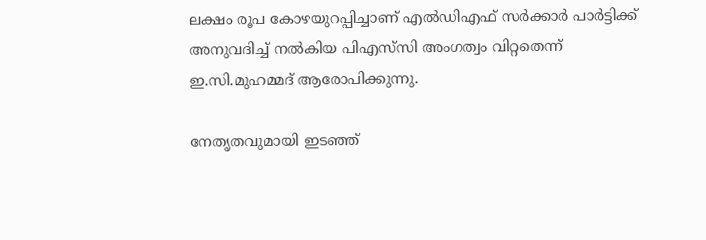ലക്ഷം രൂപ കോഴയുറപ്പിച്ചാണ് എല്‍ഡിഎഫ് സര്‍ക്കാര്‍ പാര്‍ട്ടിക്ക് അനുവദിച്ച് നല്‍കിയ പിഎസ്‌സി അംഗത്വം വിറ്റതെന്ന് ഇ.സി.മുഹമ്മദ് ആരോപിക്കുന്നു.

നേതൃതവുമായി ഇടഞ്ഞ്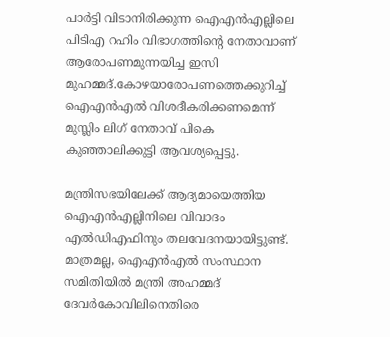പാര്‍ട്ടി വിടാനിരിക്കുന്ന ഐഎന്‍എല്ലിലെ പിടിഎ റഹിം വിഭാഗത്തിന്റെ നേതാവാണ് ആരോപണമുന്നയിച്ച ഇസി മുഹമ്മദ്.കോഴയാരോപണത്തെക്കുറിച്ച് ഐഎന്‍എല്‍ വിശദീകരിക്കണമെന്ന് മുസ്ലിം ലിഗ് നേതാവ് പികെ കുഞ്ഞാലിക്കുട്ടി ആവശ്യപ്പെട്ടു.

മന്ത്രിസഭയിലേക്ക് ആദ്യമായെത്തിയ ഐഎന്‍എല്ലിനിലെ വിവാദം എല്‍ഡിഎഫിനും തലവേദനയായിട്ടുണ്ട്. മാത്രമല്ല, ഐഎന്‍എല്‍ സംസ്ഥാന സമിതിയില്‍ മന്ത്രി അഹമ്മദ് ദേവര്‍കോവിലിനെതിരെ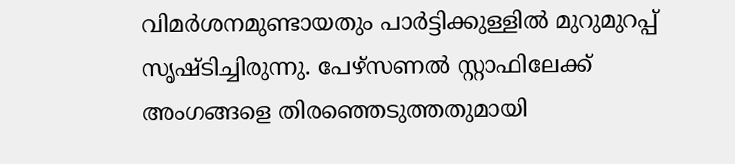വിമര്‍ശനമുണ്ടായതും പാര്‍ട്ടിക്കുള്ളില്‍ മുറുമുറപ്പ് സൃഷ്ടിച്ചിരുന്നു. പേഴ്‌സണല്‍ സ്റ്റാഫിലേക്ക് അംഗങ്ങളെ തിരഞ്ഞെടുത്തതുമായി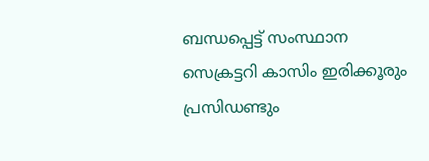ബന്ധപ്പെട്ട് സംസ്ഥാന സെക്രട്ടറി കാസിം ഇരിക്കൂരും പ്രസിഡണ്ടും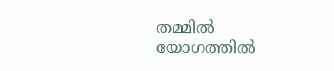തമ്മില്‍ യോഗത്തില്‍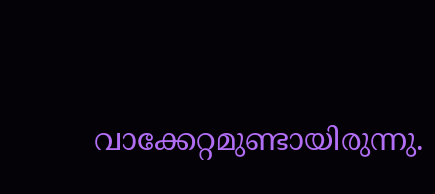വാക്കേറ്റമുണ്ടായിരുന്നു.